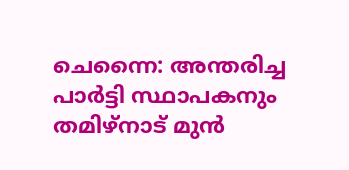ചെന്നൈ: അന്തരിച്ച പാർട്ടി സ്ഥാപകനും തമിഴ്നാട് മുൻ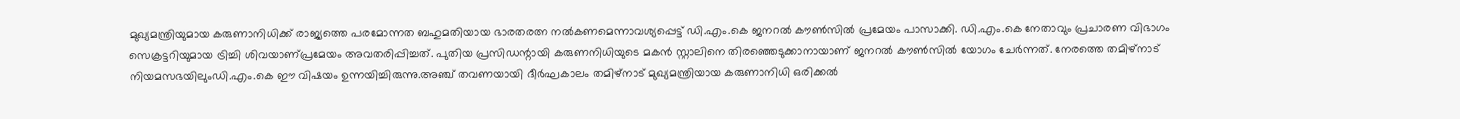മുഖ്യമന്ത്രിയുമായ കരുണാനിധിക്ക് രാജ്യത്തെ പരമോന്നത ബഹുമതിയായ ഭാരതരത്ന നൽകണമെന്നാവശ്യപ്പെട്ട് ഡി.എം.കെ ജനറൽ കൗൺസിൽ പ്രമേയം പാസാക്കി. ഡി.എം.കെ നേതാവും പ്രചാരണ വിഭാഗം സെക്രട്ടറിയുമായ ട്രിച്ചി ശിവയാണ്പ്രമേയം അവതരിപ്പിച്ചത്. പുതിയ പ്രസിഡന്റായി കരുണനിധിയുടെ മകൻ സ്റ്റാലിനെ തിരഞ്ഞെടുക്കാനായാണ് ജനറൽ കൗൺസിൽ യോഗം ചേർന്നത്. നേരത്തെ തമിഴ്നാട് നിയമസഭയിലുംഡി.എം.കെ ഈ വിഷയം ഉന്നയിച്ചിരുന്നു.അഞ്ച് തവണയായി ദീർഘകാലം തമിഴ്നാട് മുഖ്യമന്ത്രിയായ കരുണാനിധി ഒരിക്കൽ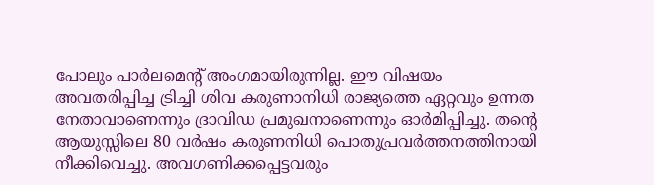പോലും പാർലമെന്റ് അംഗമായിരുന്നില്ല. ഈ വിഷയം അവതരിപ്പിച്ച ട്രിച്ചി ശിവ കരുണാനിധി രാജ്യത്തെ ഏറ്റവും ഉന്നത നേതാവാണെന്നും ദ്രാവിഡ പ്രമുഖനാണെന്നും ഓർമിപ്പിച്ചു. തന്റെ ആയുസ്സിലെ 80 വർഷം കരുണനിധി പൊതുപ്രവർത്തനത്തിനായി നീക്കിവെച്ചു. അവഗണിക്കപ്പെട്ടവരും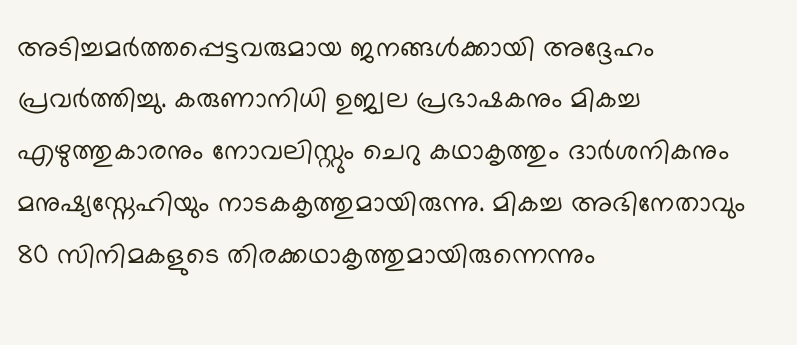അടിച്ചമർത്തപ്പെട്ടവരുമായ ജനങ്ങൾക്കായി അദ്ദേഹം പ്രവർത്തിച്ചു. കരുണാനിധി ഉജ്വല പ്രഭാഷകനും മികച്ച എഴുത്തുകാരനും നോവലിസ്റ്റും ചെറു കഥാകൃത്തും ദാർശനികനും മനുഷ്യസ്നേഹിയും നാടകകൃത്തുമായിരുന്നു. മികച്ച അഭിനേതാവും 80 സിനിമകളുടെ തിരക്കഥാകൃത്തുമായിരുന്നെന്നും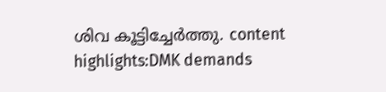ശിവ കൂട്ടിച്ചേർത്തു. content highlights:DMK demands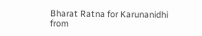Bharat Ratna for Karunanidhi
from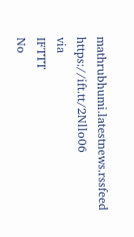mathrubhumi.latestnews.rssfeed https://ift.tt/2Nllo06
via
IFTTT
No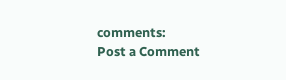comments:
Post a Comment